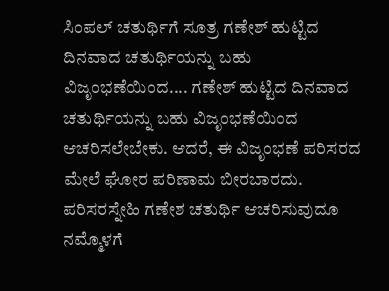ಸಿಂಪಲ್ ಚತುರ್ಥಿಗೆ ಸೂತ್ರ ಗಣೇಶ್ ಹುಟ್ಟಿದ ದಿನವಾದ ಚತುರ್ಥಿಯನ್ನು ಬಹು ವಿಜೃಂಭಣೆಯಿಂದ.... ಗಣೇಶ್ ಹುಟ್ಟಿದ ದಿನವಾದ ಚತುರ್ಥಿಯನ್ನು ಬಹು ವಿಜೃಂಭಣೆಯಿಂದ ಆಚರಿಸಲೇಬೇಕು. ಆದರೆ, ಈ ವಿಜೃಂಭಣೆ ಪರಿಸರದ ಮೇಲೆ ಘೋರ ಪರಿಣಾಮ ಬೀರಬಾರದು. ಪರಿಸರಸ್ನೇಹಿ ಗಣೇಶ ಚತುರ್ಥಿ ಆಚರಿಸುವುದೂ ನಮ್ಮೊಳಗೆ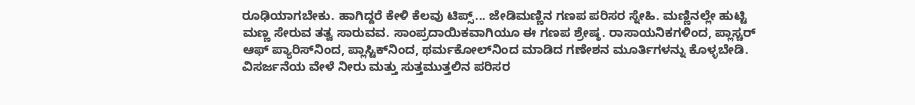ರೂಢಿಯಾಗಬೇಕು. ಹಾಗಿದ್ದರೆ ಕೇಳಿ ಕೆಲವು ಟಿಪ್ಸ್... ಜೇಡಿಮಣ್ಣಿನ ಗಣಪ ಪರಿಸರ ಸ್ನೇಹಿ. ಮಣ್ಣಿನಲ್ಲೇ ಹುಟ್ಟಿ ಮಣ್ಣ ಸೇರುವ ತತ್ವ ಸಾರುವವ. ಸಾಂಪ್ರದಾಯಿಕವಾಗಿಯೂ ಈ ಗಣಪ ಶ್ರೇಷ್ಠ. ರಾಸಾಯನಿಕಗಳಿಂದ, ಪ್ಲಾಸ್ಚರ್ ಆಫ್ ಪ್ಯಾರಿಸ್‌ನಿಂದ, ಪ್ಲಾಸ್ಟಿಕ್‌ನಿಂದ, ಥರ್ಮಕೋಲ್‌ನಿಂದ ಮಾಡಿದ ಗಣೇಶನ ಮೂರ್ತಿಗಳನ್ನು ಕೊಳ್ಳಬೇಡಿ. ವಿಸರ್ಜನೆಯ ವೇಳೆ ನೀರು ಮತ್ತು ಸುತ್ತಮುತ್ತಲಿನ ಪರಿಸರ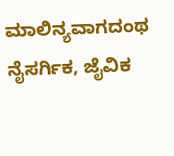ಮಾಲಿನ್ಯವಾಗದಂಥ ನೈಸರ್ಗಿಕ, ಜೈವಿಕ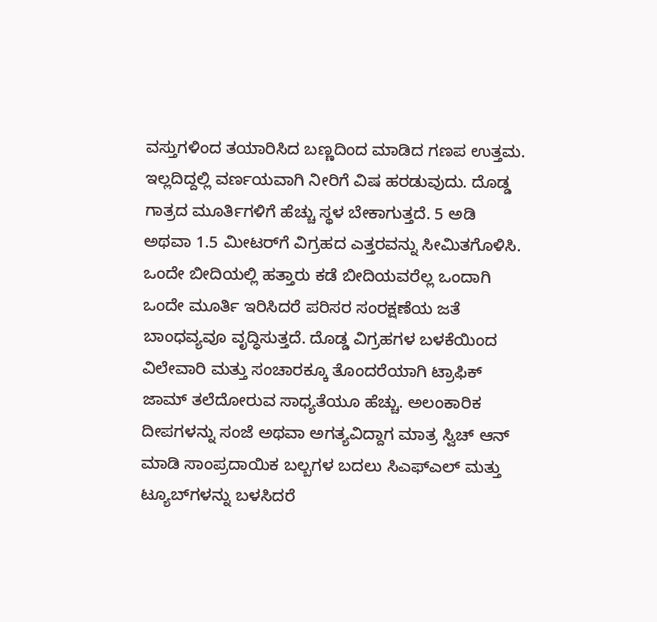ವಸ್ತುಗಳಿಂದ ತಯಾರಿಸಿದ ಬಣ್ಣದಿಂದ ಮಾಡಿದ ಗಣಪ ಉತ್ತಮ. ಇಲ್ಲದಿದ್ದಲ್ಲಿ ವರ್ಣಯವಾಗಿ ನೀರಿಗೆ ವಿಷ ಹರಡುವುದು. ದೊಡ್ಡ ಗಾತ್ರದ ಮೂರ್ತಿಗಳಿಗೆ ಹೆಚ್ಚು ಸ್ಥಳ ಬೇಕಾಗುತ್ತದೆ. 5 ಅಡಿ ಅಥವಾ 1.5 ಮೀಟರ್‌ಗೆ ವಿಗ್ರಹದ ಎತ್ತರವನ್ನು ಸೀಮಿತಗೊಳಿಸಿ. ಒಂದೇ ಬೀದಿಯಲ್ಲಿ ಹತ್ತಾರು ಕಡೆ ಬೀದಿಯವರೆಲ್ಲ ಒಂದಾಗಿ ಒಂದೇ ಮೂರ್ತಿ ಇರಿಸಿದರೆ ಪರಿಸರ ಸಂರಕ್ಷಣೆಯ ಜತೆ ಬಾಂಧವ್ಯವೂ ವೃದ್ಧಿಸುತ್ತದೆ. ದೊಡ್ಡ ವಿಗ್ರಹಗಳ ಬಳಕೆಯಿಂದ ವಿಲೇವಾರಿ ಮತ್ತು ಸಂಚಾರಕ್ಕೂ ತೊಂದರೆಯಾಗಿ ಟ್ರಾಫಿಕ್ ಜಾಮ್ ತಲೆದೋರುವ ಸಾಧ್ಯತೆಯೂ ಹೆಚ್ಚು. ಅಲಂಕಾರಿಕ ದೀಪಗಳನ್ನು ಸಂಜೆ ಅಥವಾ ಅಗತ್ಯವಿದ್ದಾಗ ಮಾತ್ರ ಸ್ವಿಚ್ ಆನ್ ಮಾಡಿ ಸಾಂಪ್ರದಾಯಿಕ ಬಲ್ಬಗಳ ಬದಲು ಸಿಎಫ್‌ಎಲ್ ಮತ್ತು ಟ್ಯೂಬ್‌ಗಳನ್ನು ಬಳಸಿದರೆ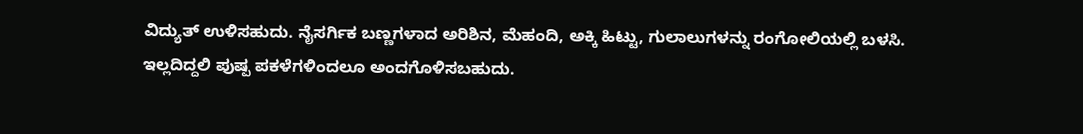ವಿದ್ಯುತ್ ಉಳಿಸಹುದು. ನೈಸರ್ಗಿಕ ಬಣ್ಣಗಳಾದ ಅರಿಶಿನ, ಮೆಹಂದಿ, ಅಕ್ಕಿ ಹಿಟ್ಟು, ಗುಲಾಲುಗಳನ್ನು ರಂಗೋಲಿಯಲ್ಲಿ ಬಳಸಿ. ಇಲ್ಲದಿದ್ದಲಿ ಪುಷ್ಪ ಪಕಳೆಗಳಿಂದಲೂ ಅಂದಗೊಳಿಸಬಹುದು.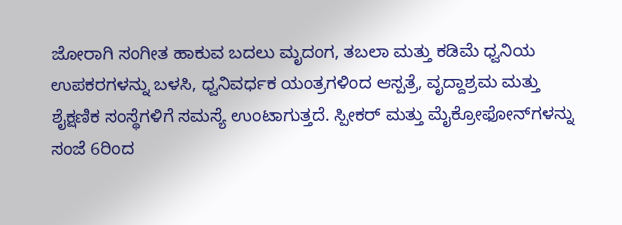ಜೋರಾಗಿ ಸಂಗೀತ ಹಾಕುವ ಬದಲು ಮೃದಂಗ, ತಬಲಾ ಮತ್ತು ಕಡಿಮೆ ಧ್ವನಿಯ ಉಪಕರಗಳನ್ನು ಬಳಸಿ, ಧ್ವನಿವರ್ಧಕ ಯಂತ್ರಗಳಿಂದ ಆಸ್ಪತ್ರೆ, ವೃದ್ದಾಶ್ರಮ ಮತ್ತು ಶೈಕ್ಷಣಿಕ ಸಂಸ್ಥೆಗಳಿಗೆ ಸಮಸ್ಯೆ ಉಂಟಾಗುತ್ತದೆ. ಸ್ಪೀಕರ್ ಮತ್ತು ಮೈಕ್ರೋಫೋನ್‌ಗಳನ್ನು ಸಂಜೆ 6ರಿಂದ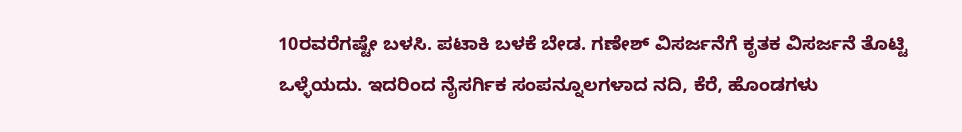10ರವರೆಗಷ್ಟೇ ಬಳಸಿ. ಪಟಾಕಿ ಬಳಕೆ ಬೇಡ. ಗಣೇಶ್ ವಿಸರ್ಜನೆಗೆ ಕೃತಕ ವಿಸರ್ಜನೆ ತೊಟ್ಟಿ ಒಳ್ಳೆಯದು. ಇದರಿಂದ ನೈಸರ್ಗಿಕ ಸಂಪನ್ನೂಲಗಳಾದ ನದಿ, ಕೆರೆ, ಹೊಂಡಗಳು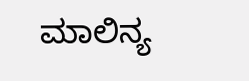ಮಾಲಿನ್ಯ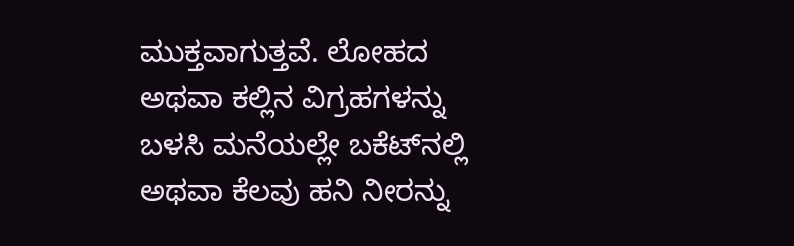ಮುಕ್ತವಾಗುತ್ತವೆ. ಲೋಹದ ಅಥವಾ ಕಲ್ಲಿನ ವಿಗ್ರಹಗಳನ್ನು ಬಳಸಿ ಮನೆಯಲ್ಲೇ ಬಕೆಟ್‌ನಲ್ಲಿ ಅಥವಾ ಕೆಲವು ಹನಿ ನೀರನ್ನು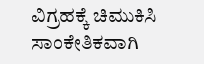ವಿಗ್ರಹಕ್ಕೆ ಚಿಮುಕಿಸಿ ಸಾಂಕೇತಿಕವಾಗಿ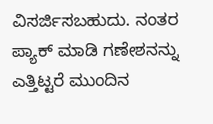ವಿಸರ್ಜಿಸಬಹುದು. ನಂತರ ಪ್ಯಾಕ್ ಮಾಡಿ ಗಣೇಶನನ್ನು ಎತ್ತಿಟ್ಟರೆ ಮುಂದಿನ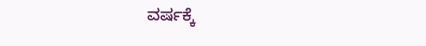ವರ್ಷಕ್ಕೆ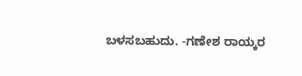ಬಳಸಬಹುದು. -ಗಣೇಶ ರಾಯ್ಕರ